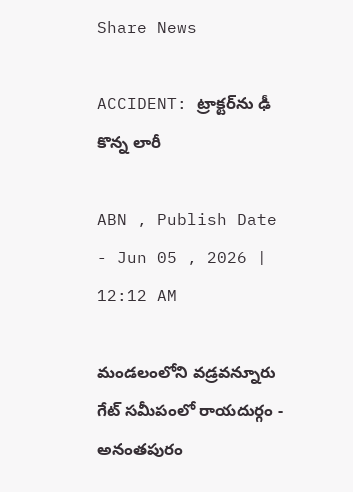Share News

ACCIDENT: ట్రాక్టర్‌ను ఢీ కొన్న లారీ

ABN , Publish Date - Jun 05 , 2026 | 12:12 AM

మండలంలోని వడ్రవన్నూరు గేట్‌ సమీపంలో రాయదుర్గం - అనంతపురం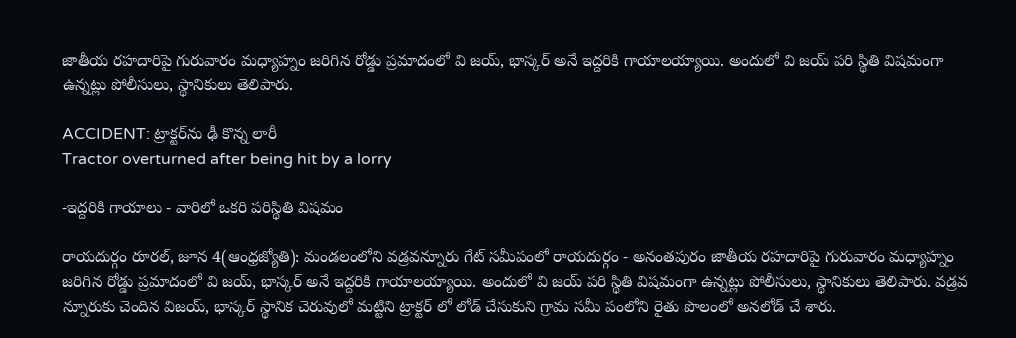జాతీయ రహదారిపై గురువారం మధ్యాహ్నం జరిగిన రోడ్డు ప్రమాదంలో వి జయ్‌, భాస్కర్‌ అనే ఇద్దరికి గాయాలయ్యాయి. అందులో వి జయ్‌ పరి స్థితి విషమంగా ఉన్నట్లు పోలీసులు, స్థానికులు తెలిపారు.

ACCIDENT: ట్రాక్టర్‌ను ఢీ కొన్న లారీ
Tractor overturned after being hit by a lorry

-ఇద్దరికి గాయాలు - వారిలో ఒకరి పరిస్థితి విషమం

రాయదుర్గం రూరల్‌, జూన 4(ఆంధ్రజ్యోతి): మండలంలోని వడ్రవన్నూరు గేట్‌ సమీపంలో రాయదుర్గం - అనంతపురం జాతీయ రహదారిపై గురువారం మధ్యాహ్నం జరిగిన రోడ్డు ప్రమాదంలో వి జయ్‌, భాస్కర్‌ అనే ఇద్దరికి గాయాలయ్యాయి. అందులో వి జయ్‌ పరి స్థితి విషమంగా ఉన్నట్లు పోలీసులు, స్థానికులు తెలిపారు. వడ్రవ న్నూరుకు చెందిన విజయ్‌, భాస్కర్‌ స్థానిక చెరువులో మట్టిని ట్రాక్టర్‌ లో లోడ్‌ చేసుకుని గ్రామ సమీ పంలోని రైతు పొలంలో అనలోడ్‌ చే శారు.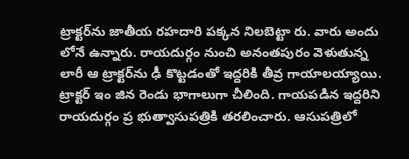ట్రాక్టర్‌ను జాతీయ రహదారి పక్కన నిలబెట్టా రు. వారు అందు లోనే ఉన్నారు. రాయదుర్గం నుంచి అనంతపురం వెళుతున్న లారీ ఆ ట్రాక్టర్‌ను ఢీ కొట్టడంతో ఇద్దరికి తీవ్ర గాయాలయ్యాయి. ట్రాక్టర్‌ ఇం జిన రెండు భాగాలుగా చీలింది. గాయపడిన ఇద్దరిని రాయదుర్గం ప్ర భుత్వాసుపత్రికి తరలించారు. ఆసుపత్రిలో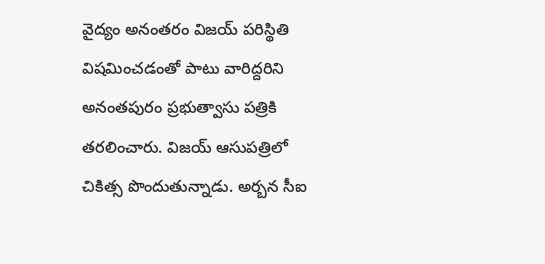వైద్యం అనంతరం విజయ్‌ పరిస్థితి విషమించడంతో పాటు వారిద్దరిని అనంతపురం ప్రభుత్వాసు పత్రికి తరలించారు. విజయ్‌ ఆసుపత్రిలో చికిత్స పొందుతున్నాడు. అర్బన సీఐ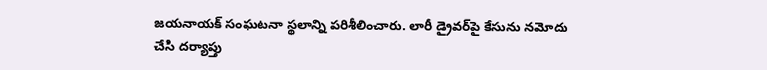జయనాయక్‌ సంఘటనా స్థలాన్ని పరిశీలించారు. లారీ డ్రైవర్‌పై కేసును నమోదు చేసి దర్యాప్తు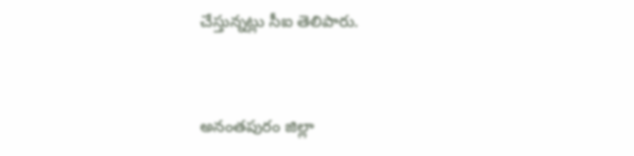చేస్తున్నట్లు సీఐ తెలిపారు.


అనంతపురం జిల్లా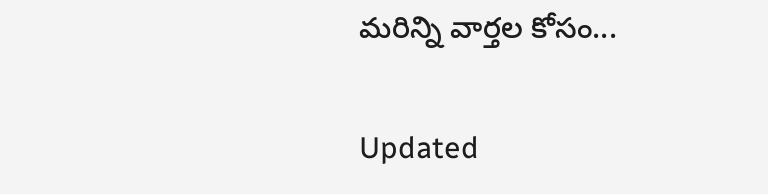మరిన్ని వార్తల కోసం...

Updated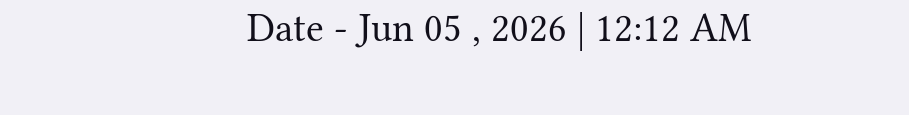Date - Jun 05 , 2026 | 12:12 AM